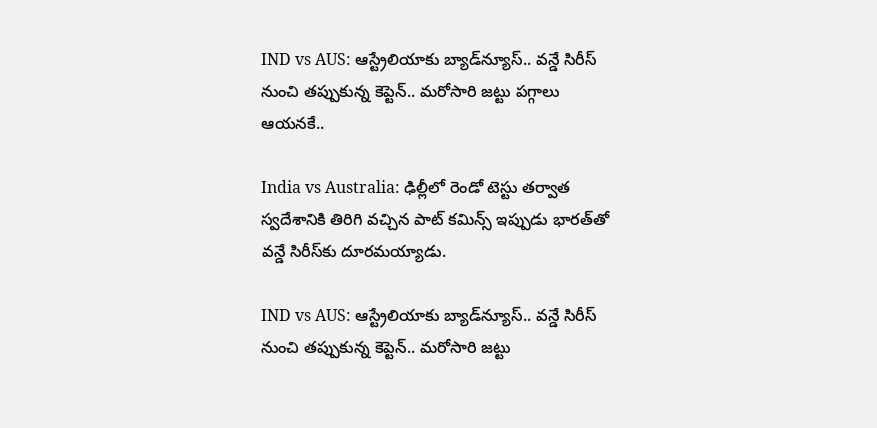IND vs AUS: ఆస్ట్రేలియాకు బ్యాడ్‌న్యూస్.. వన్డే సిరీస్ నుంచి తప్పుకున్న కెప్టెన్.. మరోసారి జట్టు పగ్గాలు ఆయనకే..

India vs Australia: ఢిల్లీలో రెండో టెస్టు తర్వాత స్వదేశానికి తిరిగి వచ్చిన పాట్ కమిన్స్ ఇప్పుడు భారత్‌తో వన్డే సిరీస్‌కు దూరమయ్యాడు.

IND vs AUS: ఆస్ట్రేలియాకు బ్యాడ్‌న్యూస్.. వన్డే సిరీస్ నుంచి తప్పుకున్న కెప్టెన్.. మరోసారి జట్టు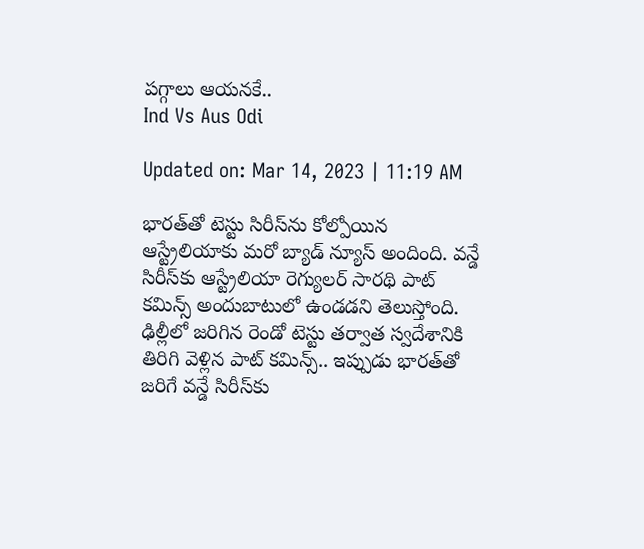పగ్గాలు ఆయనకే..
Ind Vs Aus Odi

Updated on: Mar 14, 2023 | 11:19 AM

భారత్‌తో టెస్టు సిరీస్‌ను కోల్పోయిన ఆస్ట్రేలియాకు మరో బ్యాడ్ న్యూస్ అందింది. వన్డే సిరీస్‌కు ఆస్ట్రేలియా రెగ్యులర్ సారథి పాట్ కమిన్స్ అందుబాటులో ఉండడని తెలుస్తోంది. ఢిల్లీలో జరిగిన రెండో టెస్టు తర్వాత స్వదేశానికి తిరిగి వెళ్లిన పాట్ కమిన్స్.. ఇప్పుడు భారత్‌తో జరిగే వన్డే సిరీస్‌కు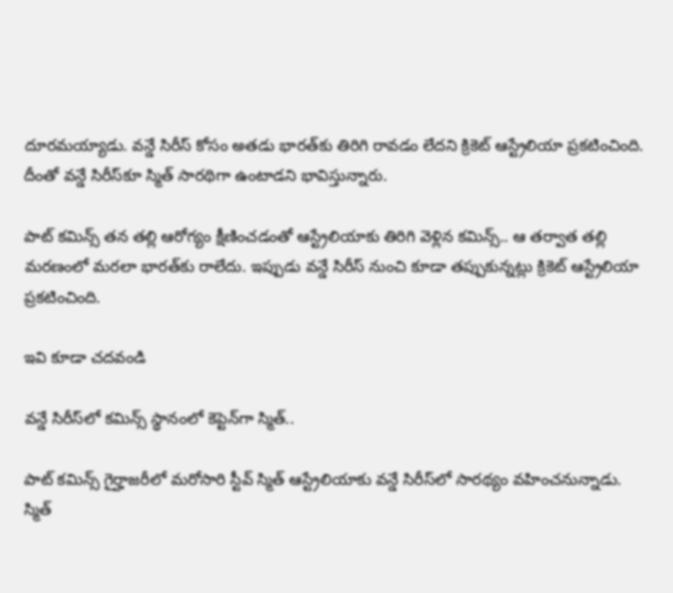దూరమయ్యాడు. వన్డే సిరీస్ కోసం అతడు భారత్‌కు తిరిగి రావడం లేదని క్రికెట్ ఆస్ట్రేలియా ప్రకటించింది. దీంతో వన్డే సిరీస్‌కూ స్మిత్ సారథిగా ఉంటాడని భావిస్తున్నారు.

పాట్ కమిన్స్ తన తల్లి ఆరోగ్యం క్షీణించడంతో ఆస్ట్రేలియాకు తిరిగి వెళ్లిన కమిన్స్.. ఆ తర్వాత తల్లి మరణంలో మరలా భారత్‌కు రాలేదు. ఇప్పుడు వన్డే సిరీస్ నుంచి కూడా తప్పుకున్నట్లు క్రికెట్ ఆస్ట్రేలియా ప్రకటించింది.

ఇవి కూడా చదవండి

వన్డే సిరీస్‌లో కమిన్స్‌ స్థానంలో కెప్టెన్‌గా స్మిత్‌..

పాట్ కమిన్స్ గైర్హాజరీలో మరోసారి స్టీవ్ స్మిత్ ఆస్ట్రేలియాకు వన్డే సిరీస్‌లో సారథ్యం వహించనున్నాడు. స్మిత్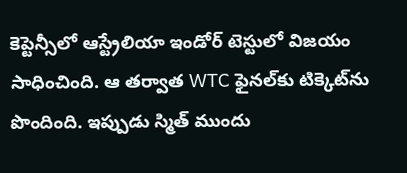కెప్టెన్సీలో ఆస్ట్రేలియా ఇండోర్ టెస్టులో విజయం సాధించింది. ఆ తర్వాత WTC ఫైనల్‌కు టిక్కెట్‌ను పొందింది. ఇప్పుడు స్మిత్ ముందు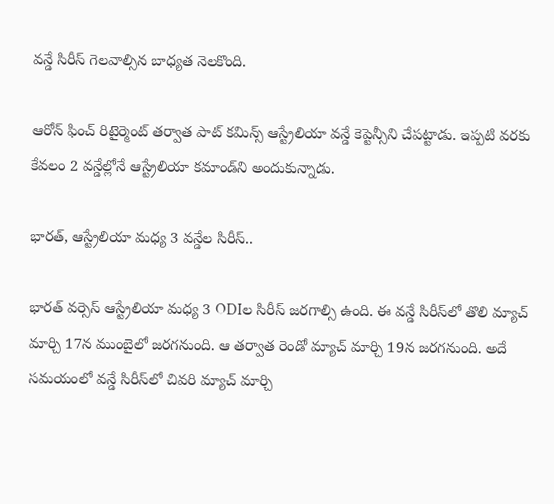వన్డే సిరీస్ గెలవాల్సిన బాధ్యత నెలకొంది.

ఆరోన్ ఫించ్ రిటైర్మెంట్ తర్వాత పాట్ కమిన్స్ ఆస్ట్రేలియా వన్డే కెప్టెన్సీని చేపట్టాడు. ఇప్పటి వరకు కేవలం 2 వన్డేల్లోనే ఆస్ట్రేలియా కమాండ్‌ని అందుకున్నాడు.

భారత్, ఆస్ట్రేలియా మధ్య 3 వన్డేల సిరీస్..

భారత్ వర్సెస్ ఆస్ట్రేలియా మధ్య 3 ODIల సిరీస్ జరగాల్సి ఉంది. ఈ వన్డే సిరీస్‌లో తొలి మ్యాచ్‌ మార్చి 17న ముంబైలో జరగనుంది. ఆ తర్వాత రెండో మ్యాచ్‌ మార్చి 19న జరగనుంది. అదే సమయంలో వన్డే సిరీస్‌లో చివరి మ్యాచ్ మార్చి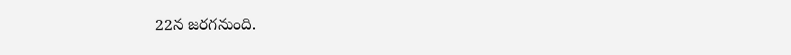22న జరగనుంది.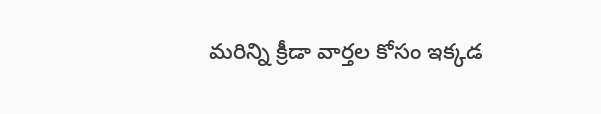మరిన్ని క్రీడా వార్తల కోసం ఇక్కడ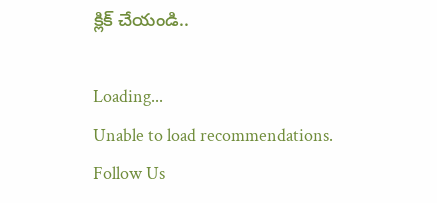క్లిక్ చేయండి..

Loading...
Unable to load recommendations.
Follow Us